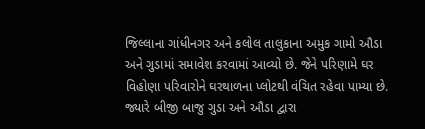જિલ્લાના ગાંધીનગર અને કલોલ તાલુકાના અમુક ગામો ઔડા અને ગુડામાં સમાવેશ કરવામાં આવ્યો છે. જેને પરિણામે ઘર વિહોણા પરિવારોને ઘરથાળના પ્લોટથી વંચિત રહેવા પામ્યા છે. જ્યારે બીજી બાજુ ગુડા અને ઔડા દ્વારા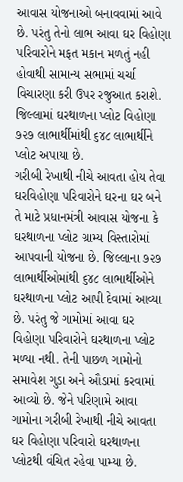આવાસ યોજનાઓ બનાવવામાં આવે છે. પરંતુ તેનો લાભ આવા ઘર વિહોણા પરિવારોને મફત મકાન મળતું નહી હોવાથી સામાન્ય સભામાં ચર્ચા વિચારણા કરી ઉપર રજુઆત કરાશે. જિલ્લામાં ઘરથાળના પ્લોટ વિહોણા ૭૨૭ લાભાર્થીમાંથી ૬૪૮ લાભાર્થીને પ્લોટ અપાયા છે.
ગરીબી રેખાથી નીચે આવતા હોય તેવા ઘરવિહોણા પરિવારોને ઘરના ઘર બને તે માટે પ્રધાનમંત્રી આવાસ યોજના કે ઘરથાળના પ્લોટ ગ્રામ્ય વિસ્તારોમાં આપવાની યોજના છે. જિલ્લાના ૭૨૭ લાભાર્થીઓમાંથી ૬૪૮ લાભાર્થીઓને ઘરથાળના પ્લોટ આપી દેવામાં આવ્યા છે. પરંતુ જે ગામોમાં આવા ઘર વિહોણા પરિવારોને ઘરથાળના પ્લોટ મળ્યા નથી. તેની પાછળ ગામોનો સમાવેશ ગુડા અને ઔડામાં કરવામાં આવ્યો છે. જેને પરિણામે આવા ગામોના ગરીબી રેખાથી નીચે આવતા ઘર વિહોણા પરિવારો ઘરથાળના પ્લોટથી વંચિત રહેવા પામ્યા છે.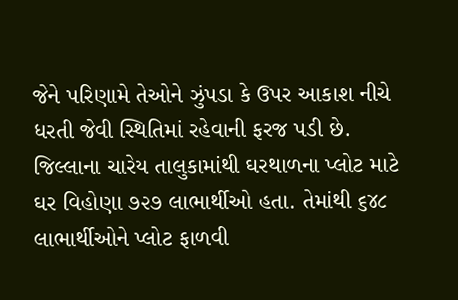જેને પરિણામે તેઓને ઝુંપડા કે ઉપર આકાશ નીચે ધરતી જેવી સ્થિતિમાં રહેવાની ફરજ પડી છે. જિલ્લાના ચારેય તાલુકામાંથી ઘરથાળના પ્લોટ માટે ઘર વિહોણા ૭૨૭ લાભાર્થીઓ હતા. તેમાંથી ૬૪૮ લાભાર્થીઓને પ્લોટ ફાળવી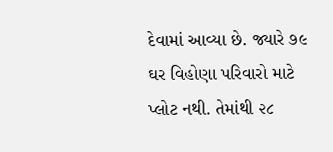દેવામાં આવ્યા છે. જ્યારે ૭૯ ઘર વિહોણા પરિવારો માટે પ્લોટ નથી. તેમાંથી ૨૮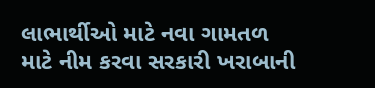લાભાર્થીઓ માટે નવા ગામતળ માટે નીમ કરવા સરકારી ખરાબાની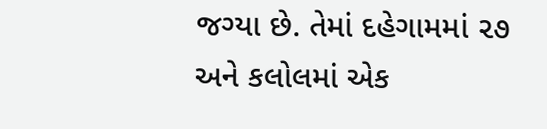જગ્યા છે. તેમાં દહેગામમાં ૨૭ અને કલોલમાં એક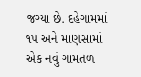જગ્યા છે. દહેગામમાં ૧૫ અને માણસામાં એક નવું ગામતળ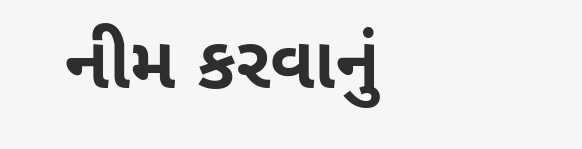નીમ કરવાનું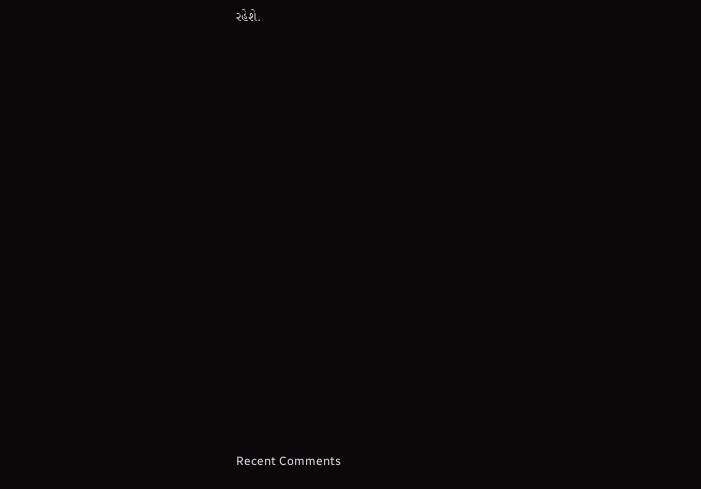રહેશે.


















Recent Comments